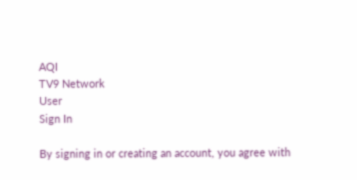AQI
TV9 Network
User
Sign In

By signing in or creating an account, you agree with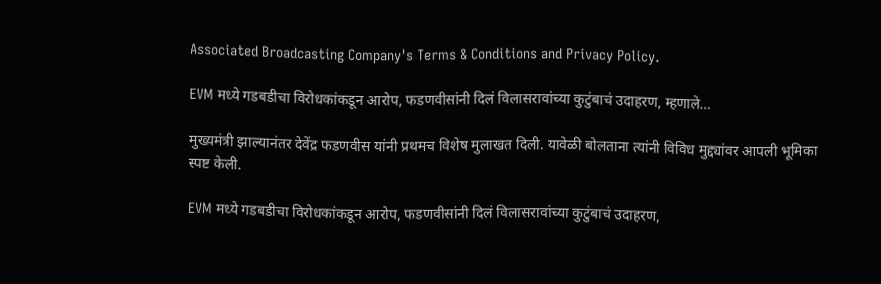Associated Broadcasting Company's Terms & Conditions and Privacy Policy.

EVM मध्ये गडबडीचा विरोधकांकडून आरोप, फडणवीसांनी दिलं विलासरावांच्या कुटुंबाचं उदाहरण, म्हणाले…

मुख्यमंत्री झाल्यानंतर देवेंद्र फडणवीस यांनी प्रथमच विशेष मुलाखत दिली. यावेळी बोलताना त्यांनी विविध मुद्द्यांवर आपली भूमिका स्पष्ट केली.

EVM मध्ये गडबडीचा विरोधकांकडून आरोप, फडणवीसांनी दिलं विलासरावांच्या कुटुंबाचं उदाहरण,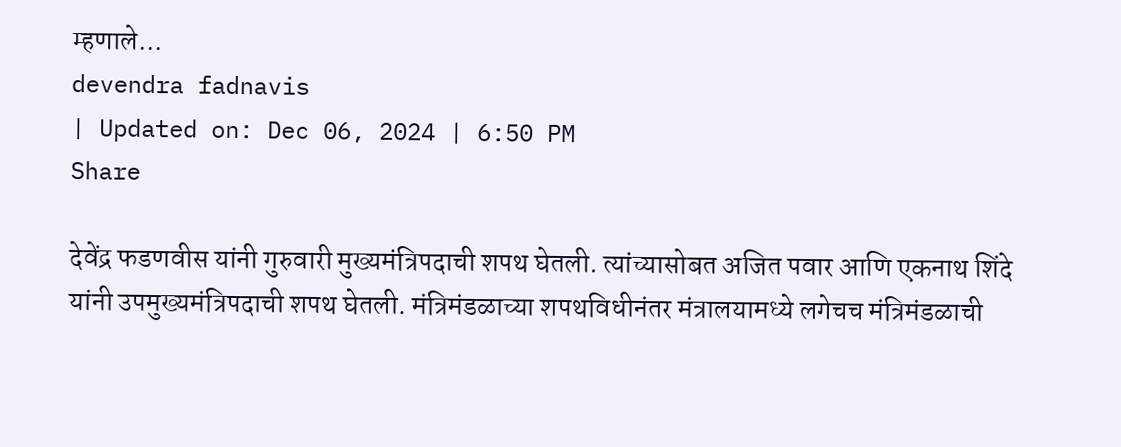म्हणाले...
devendra fadnavis
| Updated on: Dec 06, 2024 | 6:50 PM
Share

देवेंद्र फडणवीस यांनी गुरुवारी मुख्यमंत्रिपदाची शपथ घेतली. त्यांच्यासोबत अजित पवार आणि एकनाथ शिंदे यांनी उपमुख्यमंत्रिपदाची शपथ घेतली. मंत्रिमंडळाच्या शपथविधीनंतर मंत्रालयामध्ये लगेचच मंत्रिमंडळाची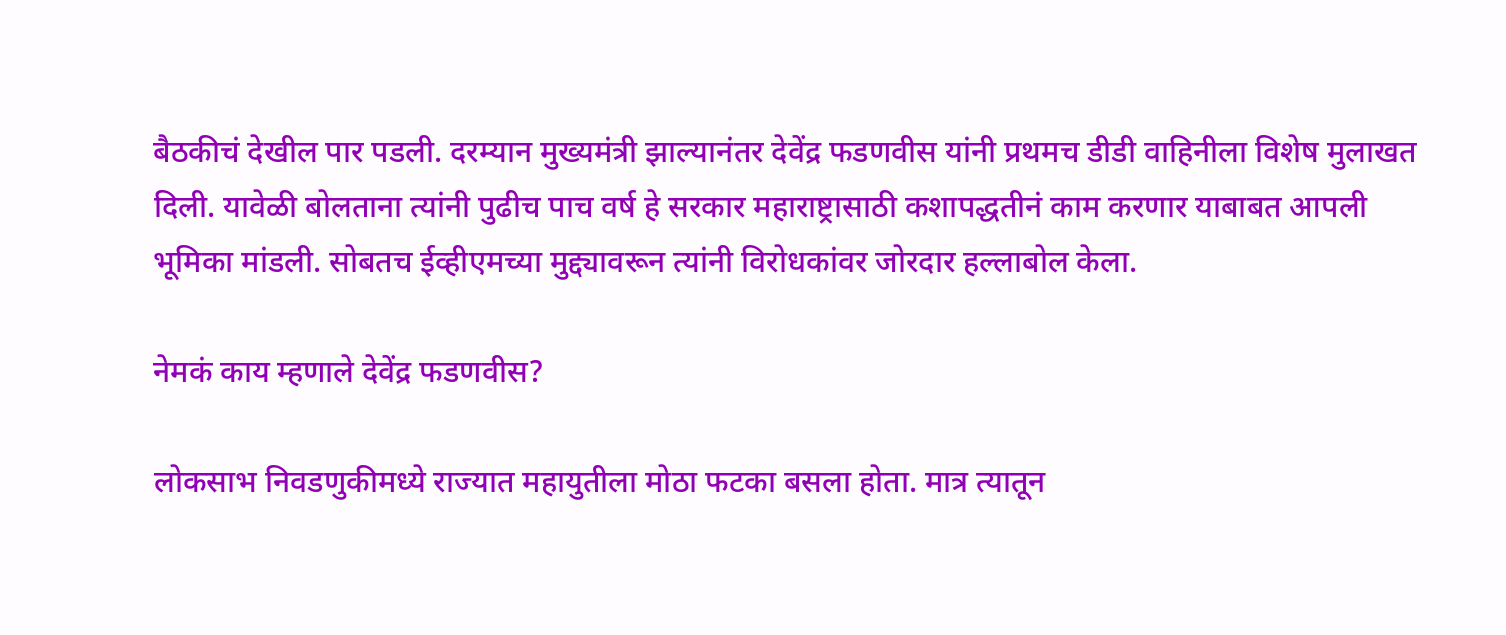बैठकीचं देखील पार पडली. दरम्यान मुख्यमंत्री झाल्यानंतर देवेंद्र फडणवीस यांनी प्रथमच डीडी वाहिनीला विशेष मुलाखत दिली. यावेळी बोलताना त्यांनी पुढीच पाच वर्ष हे सरकार महाराष्ट्रासाठी कशापद्धतीनं काम करणार याबाबत आपली भूमिका मांडली. सोबतच ईव्हीएमच्या मुद्द्यावरून त्यांनी विरोधकांवर जोरदार हल्लाबोल केला.

नेमकं काय म्हणाले देवेंद्र फडणवीस?

लोकसाभ निवडणुकीमध्ये राज्यात महायुतीला मोठा फटका बसला होता. मात्र त्यातून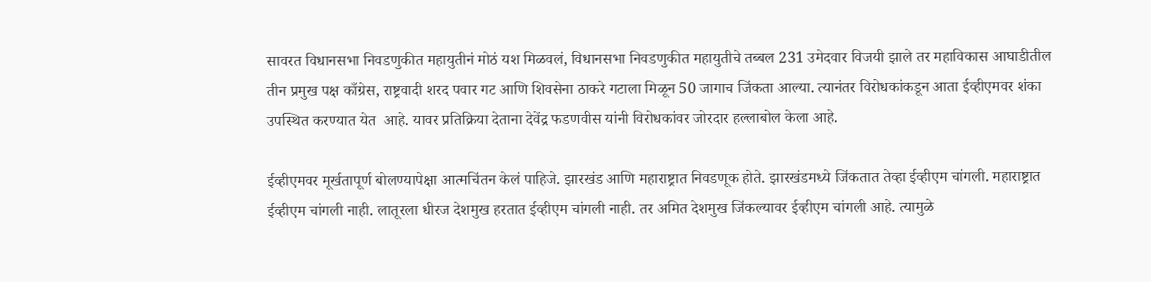सावरत विधानसभा निवडणुकीत महायुतीनं मोठं यश मिळवलं, विधानसभा निवडणुकीत महायुतीचे तब्बल 231 उमेदवार विजयी झाले तर महाविकास आघाडीतील तीन प्रमुख पक्ष काँग्रेस, राष्ट्रवादी शरद पवार गट आणि शिवसेना ठाकरे गटाला मिळून 50 जागाच जिंकता आल्या. त्यानंतर विरोधकांकडून आता ईव्हीएमवर शंका उपस्थित करण्यात येत  आहे. यावर प्रतिक्रिया देताना देवेंद्र फडणवीस यांनी विरोधकांवर जोरदार हल्लाबोल केला आहे.

ईव्हीएमवर मूर्खतापूर्ण बोलण्यापेक्षा आत्मचिंतन केलं पाहिजे. झारखंड आणि महाराष्ट्रात निवडणूक होते. झारखंडमध्ये जिंकतात तेव्हा ईव्हीएम चांगली. महाराष्ट्रात ईव्हीएम चांगली नाही. लातूरला धीरज देशमुख हरतात ईव्हीएम चांगली नाही. तर अमित देशमुख जिंकल्यावर ईव्हीएम चांगली आहे. त्यामुळे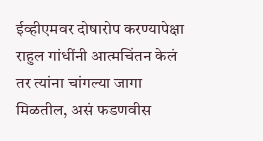ईव्हीएमवर दोषारोप करण्यापेक्षा राहुल गांधींनी आत्मचिंतन केलं तर त्यांना चांगल्या जागा मिळतील, असं फडणवीस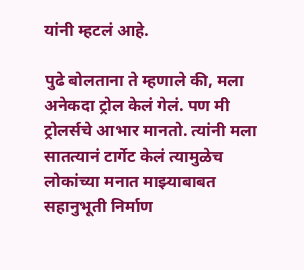यांनी म्हटलं आहे.

पुढे बोलताना ते म्हणाले की, मला अनेकदा ट्रोल केलं गेलं. पण मी ट्रोलर्सचे आभार मानतो. त्यांनी मला सातत्यानं टार्गेट केलं त्यामुळेच लोकांच्या मनात माझ्याबाबत सहानुभूती निर्माण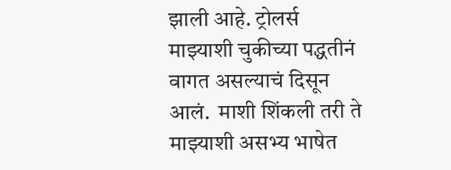झाली आहे. ट्रोलर्स माझ्याशी चुकीच्या पद्धतीनं वागत असल्याचं दिसून आलं.  माशी शिंकली तरी ते माझ्याशी असभ्य भाषेत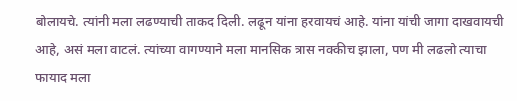बोलायचे. त्यांनी मला लढण्याची ताकद दिली. लढून यांना हरवायचं आहे. यांना यांची जागा दाखवायची आहे, असं मला वाटलं. त्यांच्या वागण्याने मला मानसिक त्रास नक्कीच झाला, पण मी लढलो त्याचा फायाद मला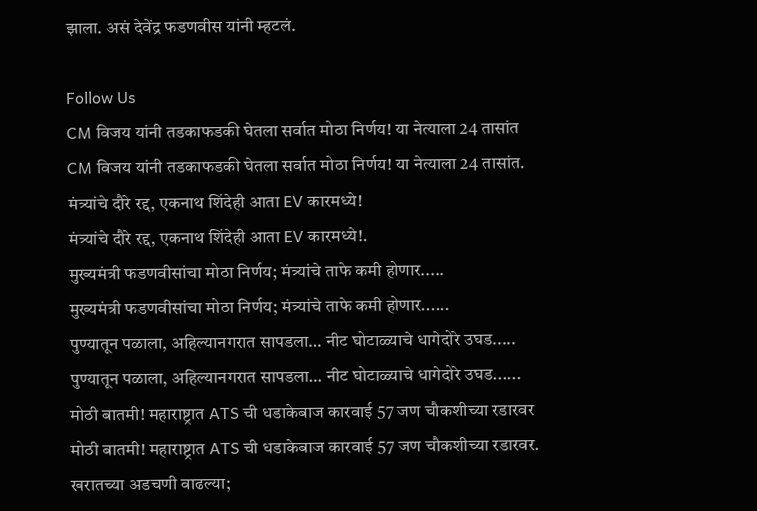झाला. असं देवेंद्र फडणवीस यांनी म्हटलं.

Follow Us
CM विजय यांनी तडकाफडकी घेतला सर्वात मोठा निर्णय! या नेत्याला 24 तासांत
CM विजय यांनी तडकाफडकी घेतला सर्वात मोठा निर्णय! या नेत्याला 24 तासांत.
मंत्र्यांचे दौरे रद्द, एकनाथ शिंदेही आता EV कारमध्ये!
मंत्र्यांचे दौरे रद्द, एकनाथ शिंदेही आता EV कारमध्ये!.
मुख्यमंत्री फडणवीसांचा मोठा निर्णय; मंत्र्यांचे ताफे कमी होणार.....
मुख्यमंत्री फडणवीसांचा मोठा निर्णय; मंत्र्यांचे ताफे कमी होणार......
पुण्यातून पळाला, अहिल्यानगरात सापडला… नीट घोटाळ्याचे धागेदोरे उघड.....
पुण्यातून पळाला, अहिल्यानगरात सापडला… नीट घोटाळ्याचे धागेदोरे उघड......
मोठी बातमी! महाराष्ट्रात ATS ची धडाकेबाज कारवाई 57 जण चौकशीच्या रडारवर
मोठी बातमी! महाराष्ट्रात ATS ची धडाकेबाज कारवाई 57 जण चौकशीच्या रडारवर.
खरातच्या अडचणी वाढल्या;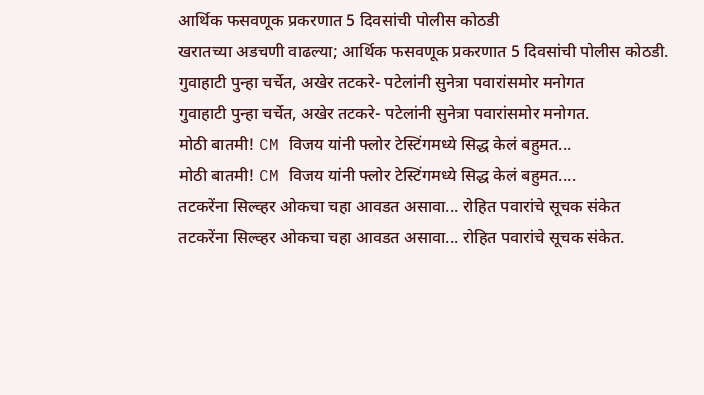आर्थिक फसवणूक प्रकरणात 5 दिवसांची पोलीस कोठडी
खरातच्या अडचणी वाढल्या; आर्थिक फसवणूक प्रकरणात 5 दिवसांची पोलीस कोठडी.
गुवाहाटी पुन्हा चर्चेत, अखेर तटकरे- पटेलांनी सुनेत्रा पवारांसमोर मनोगत
गुवाहाटी पुन्हा चर्चेत, अखेर तटकरे- पटेलांनी सुनेत्रा पवारांसमोर मनोगत.
मोठी बातमी! CM विजय यांनी फ्लोर टेस्टिंगमध्ये सिद्ध केलं बहुमत...
मोठी बातमी! CM विजय यांनी फ्लोर टेस्टिंगमध्ये सिद्ध केलं बहुमत....
तटकरेंना सिल्व्हर ओकचा चहा आवडत असावा... रोहित पवारांचे सूचक संकेत
तटकरेंना सिल्व्हर ओकचा चहा आवडत असावा... रोहित पवारांचे सूचक संकेत.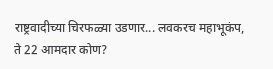राष्ट्रवादीच्या चिरफळ्या उडणार... लवकरच महाभूकंप, ते 22 आमदार कोण?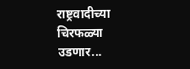राष्ट्रवादीच्या चिरफळ्या उडणार...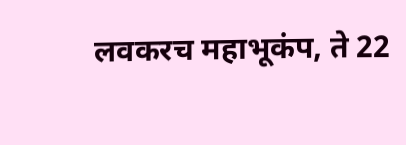लवकरच महाभूकंप, ते 22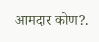आमदार कोण?.